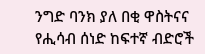ንግድ ባንክ ያለ በቂ ዋስትናና የሒሳብ ሰነድ ከፍተኛ ብድሮች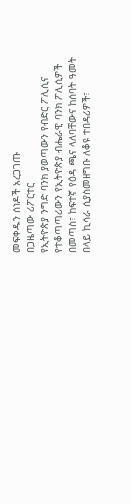መፍቀዱን ሰነዶች አረጋገጡ
በጋዜጣው ሪፖርተር
የኢትዮጵያ ንግድ ባንክ ያወጣውን የብድር ፖሊሲና የተቆጣጣሪውን የኢትዮጵያ ብሔራዊ ባንክ ፖሊሲዎች በመጣስ፣ ከፍተኛ የዕዳ ጫና ላለባቸውና ከሰባት ዓመት በላይ ኪሳራ ሲያስመዘግቡ ለቆዩ ተበዳሪዎች፣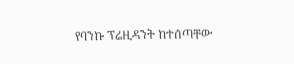የባንኩ ፕሬዚዳንት ከተሰጣቸው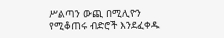ሥልጣን ውጪ በሚሊዮን የሚቆጠሩ ብድሮች እንደፈቀዱ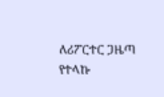ለሪፖርተር ጋዜጣ የተላኩ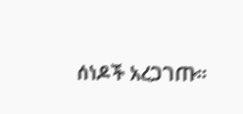ሰነዶች አረጋገጡ፡፡